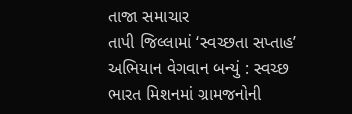તાજા સમાચાર
તાપી જિલ્લામાં ‘સ્વચ્છતા સપ્તાહ’ અભિયાન વેગવાન બન્યું : સ્વચ્છ ભારત મિશનમાં ગ્રામજનોની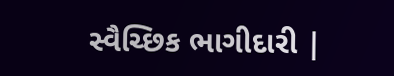સ્વૈચ્છિક ભાગીદારી |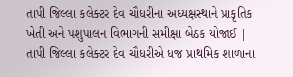તાપી જિલ્લા કલેક્ટર દેવ ચૌધરીના અધ્યક્ષસ્થાને પ્રાકૃતિક ખેતી અને પશુપાલન વિભાગની સમીક્ષા બેઠક યોજાઈ | તાપી જિલ્લા કલેક્ટર દેવ ચૌધરીએ ધજ પ્રાથમિક શાળાના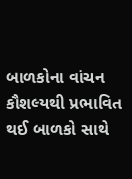બાળકોના વાંચન કૌશલ્યથી પ્રભાવિત થઈ બાળકો સાથે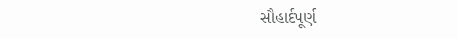સૌહાર્દપૂર્ણ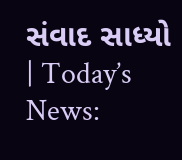સંવાદ સાધ્યો | Today’s News: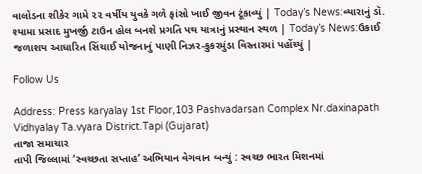વાલોડના શીકેર ગામે ૨૨ વર્ષીય યુવકે ગળે ફાંસો ખાઈ જીવન ટૂંકાવ્યું | Today’s News:વ્યારાનું ડૉ. શ્યામા પ્રસાદ મુખર્જી ટાઉન હોલ બનશે પ્રગતિ પથ યાત્રાનું પ્રસ્થાન સ્થળ | Today’s News:ઉકાઈ જળાશય આધારિત સિંચાઈ યોજનાનું પાણી નિઝર-કુકરમુંડા વિસ્તારમાં પહોંચ્યું |

Follow Us

Address: Press karyalay 1st Floor,103 Pashvadarsan Complex Nr.daxinapath Vidhyalay Ta.vyara District.Tapi (Gujarat)
તાજા સમાચાર
તાપી જિલ્લામાં ‘સ્વચ્છતા સપ્તાહ’ અભિયાન વેગવાન બન્યું : સ્વચ્છ ભારત મિશનમાં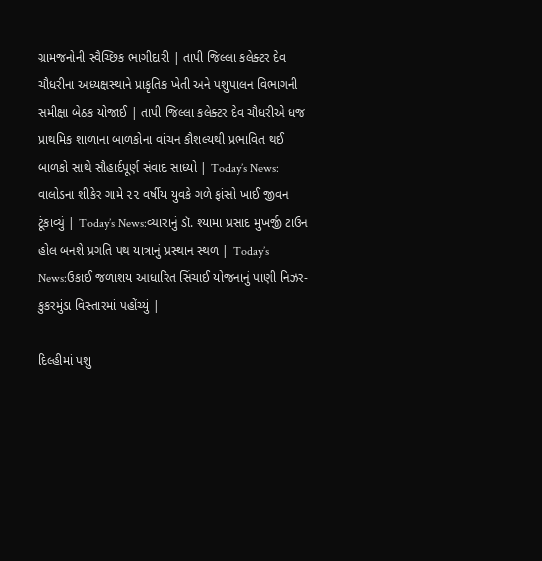ગ્રામજનોની સ્વૈચ્છિક ભાગીદારી | તાપી જિલ્લા કલેક્ટર દેવ ચૌધરીના અધ્યક્ષસ્થાને પ્રાકૃતિક ખેતી અને પશુપાલન વિભાગની સમીક્ષા બેઠક યોજાઈ | તાપી જિલ્લા કલેક્ટર દેવ ચૌધરીએ ધજ પ્રાથમિક શાળાના બાળકોના વાંચન કૌશલ્યથી પ્રભાવિત થઈ બાળકો સાથે સૌહાર્દપૂર્ણ સંવાદ સાધ્યો | Today’s News: વાલોડના શીકેર ગામે ૨૨ વર્ષીય યુવકે ગળે ફાંસો ખાઈ જીવન ટૂંકાવ્યું | Today’s News:વ્યારાનું ડૉ. શ્યામા પ્રસાદ મુખર્જી ટાઉન હોલ બનશે પ્રગતિ પથ યાત્રાનું પ્રસ્થાન સ્થળ | Today’s News:ઉકાઈ જળાશય આધારિત સિંચાઈ યોજનાનું પાણી નિઝર-કુકરમુંડા વિસ્તારમાં પહોંચ્યું |

દિલ્હીમાં પશુ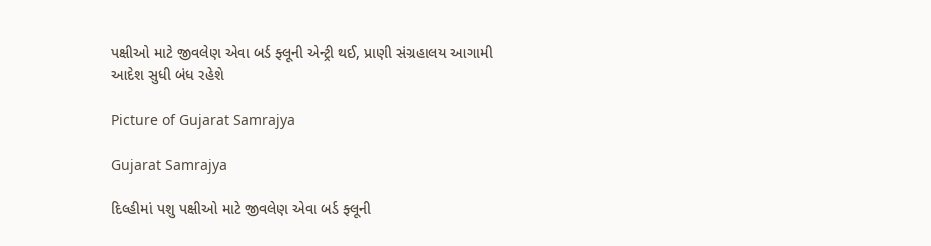પક્ષીઓ માટે જીવલેણ એવા બર્ડ ફ્લૂની એન્ટ્રી થઈ, પ્રાણી સંગ્રહાલય આગામી આદેશ સુધી બંધ રહેશે

Picture of Gujarat Samrajya

Gujarat Samrajya

દિલ્હીમાં પશુ પક્ષીઓ માટે જીવલેણ એવા બર્ડ ફ્લૂની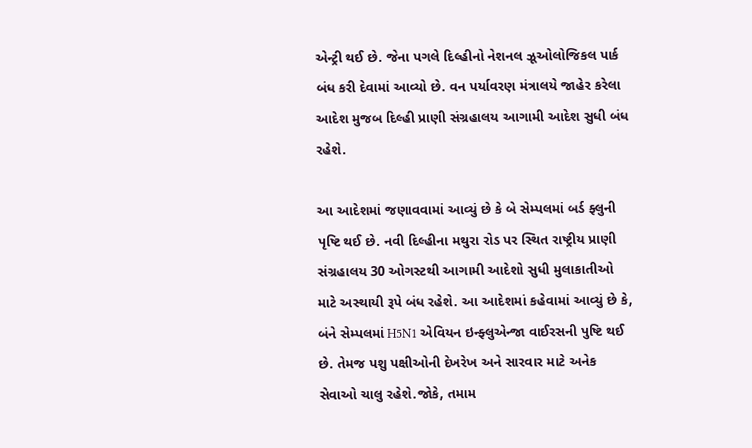એન્ટ્રી થઈ છે. જેના પગલે દિલ્હીનો નેશનલ ઝૂઓલોજિકલ પાર્ક બંધ કરી દેવામાં આવ્યો છે. વન પર્યાવરણ મંત્રાલયે જાહેર કરેલા આદેશ મુજબ દિલ્હી પ્રાણી સંગ્રહાલય આગામી આદેશ સુધી બંધ રહેશે.

આ આદેશમાં જણાવવામાં આવ્યું છે કે બે સેમ્પલમાં બર્ડ ફ્લુની પૃષ્ટિ થઈ છે. નવી દિલ્હીના મથુરા રોડ પર સ્થિત રાષ્ટ્રીય પ્રાણી સંગ્રહાલય 30 ઓગસ્ટથી આગામી આદેશો સુધી મુલાકાતીઓ માટે અસ્થાયી રૂપે બંધ રહેશે. આ આદેશમાં કહેવામાં આવ્યું છે કે, બંને સેમ્પલમાં H5N1 એવિયન ઇન્ફ્લુએન્જા વાઈરસની પુષ્ટિ થઈ છે. તેમજ પશુ પક્ષીઓની દેખરેખ અને સારવાર માટે અનેક સેવાઓ ચાલુ રહેશે.જોકે, તમામ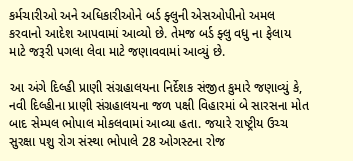કર્મચારીઓ અને અધિકારીઓને બર્ડ ફ્લુની એસઓપીનો અમલ કરવાનો આદેશ આપવામાં આવ્યો છે. તેમજ બર્ડ ફ્લુ વધુ ના ફેલાય માટે જરૂરી પગલા લેવા માટે જણાવવામાં આવ્યું છે.

આ અંગે દિલ્હી પ્રાણી સંગ્રહાલયના નિર્દેશક સંજીત કુમારે જણાવ્યું કે, નવી દિલ્હીના પ્રાણી સંગ્રહાલયના જળ પક્ષી વિહારમાં બે સારસના મોત બાદ સેમ્પલ ભોપાલ મોકલવામાં આવ્યા હતા. જયારે રાષ્ટ્રીય ઉચ્ચ સુરક્ષા પશુ રોગ સંસ્થા ભોપાલે 28 ઓગસ્ટના રોજ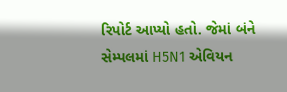રિપોર્ટ આપ્યો હતો. જેમાં બંને સેમ્પલમાં H5N1 એવિયન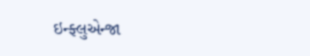ઇન્ફ્લુએન્જા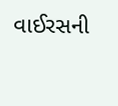વાઈરસની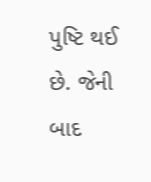પુષ્ટિ થઈ છે. જેની બાદ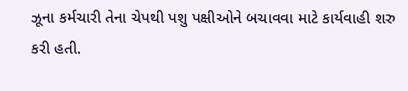ઝૂના કર્મચારી તેના ચેપથી પશુ પક્ષીઓને બચાવવા માટે કાર્યવાહી શરુ કરી હતી.